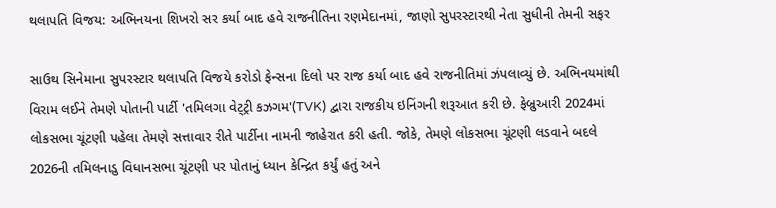થલાપતિ વિજય: અભિનયના શિખરો સર કર્યા બાદ હવે રાજનીતિના રણમેદાનમાં, જાણો સુપરસ્ટારથી નેતા સુધીની તેમની સફર

સાઉથ સિનેમાના સુપરસ્ટાર થલાપતિ વિજયે કરોડો ફેન્સના દિલો પર રાજ કર્યા બાદ હવે રાજનીતિમાં ઝંપલાવ્યું છે. અભિનયમાંથી વિરામ લઈને તેમણે પોતાની પાર્ટી 'તમિલગા વેટ્ટ્રી કઝગમ'(TVK) દ્વારા રાજકીય ઇનિંગની શરૂઆત કરી છે. ફેબ્રુઆરી 2024માં લોકસભા ચૂંટણી પહેલા તેમણે સત્તાવાર રીતે પાર્ટીના નામની જાહેરાત કરી હતી. જોકે, તેમણે લોકસભા ચૂંટણી લડવાને બદલે 2026ની તમિલનાડુ વિધાનસભા ચૂંટણી પર પોતાનું ધ્યાન કેન્દ્રિત કર્યું હતું અને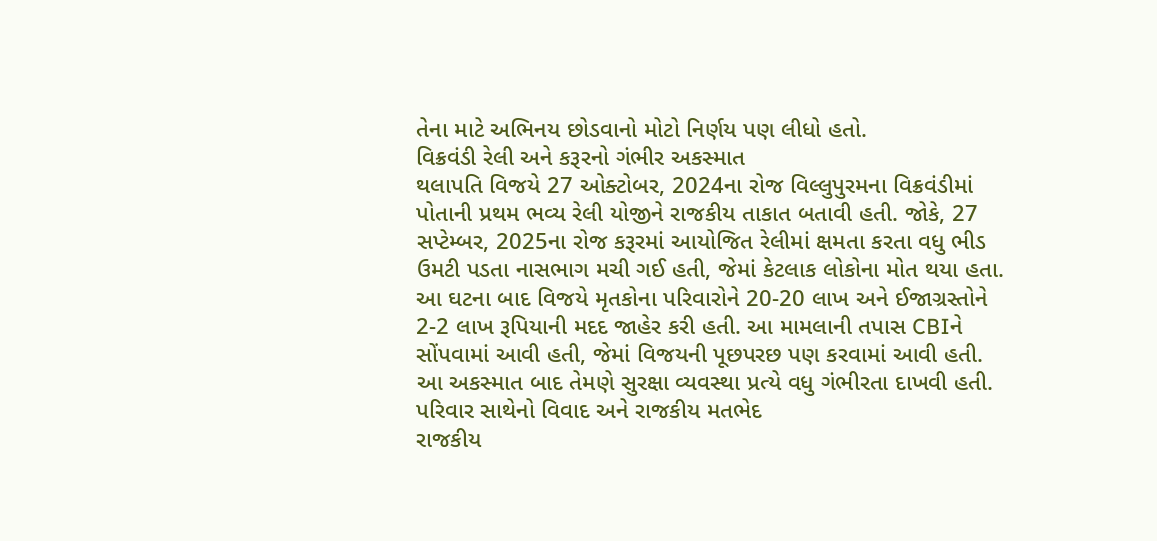તેના માટે અભિનય છોડવાનો મોટો નિર્ણય પણ લીધો હતો.
વિક્રવંડી રેલી અને કરૂરનો ગંભીર અકસ્માત
થલાપતિ વિજયે 27 ઓક્ટોબર, 2024ના રોજ વિલ્લુપુરમના વિક્રવંડીમાં પોતાની પ્રથમ ભવ્ય રેલી યોજીને રાજકીય તાકાત બતાવી હતી. જોકે, 27 સપ્ટેમ્બર, 2025ના રોજ કરૂરમાં આયોજિત રેલીમાં ક્ષમતા કરતા વધુ ભીડ ઉમટી પડતા નાસભાગ મચી ગઈ હતી, જેમાં કેટલાક લોકોના મોત થયા હતા. આ ઘટના બાદ વિજયે મૃતકોના પરિવારોને 20-20 લાખ અને ઈજાગ્રસ્તોને 2-2 લાખ રૂપિયાની મદદ જાહેર કરી હતી. આ મામલાની તપાસ CBIને સોંપવામાં આવી હતી, જેમાં વિજયની પૂછપરછ પણ કરવામાં આવી હતી. આ અકસ્માત બાદ તેમણે સુરક્ષા વ્યવસ્થા પ્રત્યે વધુ ગંભીરતા દાખવી હતી.
પરિવાર સાથેનો વિવાદ અને રાજકીય મતભેદ
રાજકીય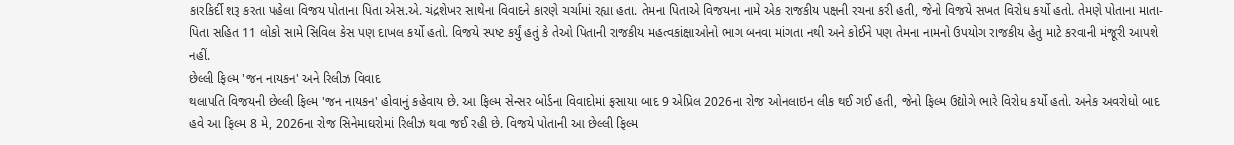કારકિર્દી શરૂ કરતા પહેલા વિજય પોતાના પિતા એસ.એ. ચંદ્રશેખર સાથેના વિવાદને કારણે ચર્ચામાં રહ્યા હતા. તેમના પિતાએ વિજયના નામે એક રાજકીય પક્ષની રચના કરી હતી, જેનો વિજયે સખત વિરોધ કર્યો હતો. તેમણે પોતાના માતા-પિતા સહિત 11 લોકો સામે સિવિલ કેસ પણ દાખલ કર્યો હતો. વિજયે સ્પષ્ટ કર્યું હતું કે તેઓ પિતાની રાજકીય મહત્વકાંક્ષાઓનો ભાગ બનવા માંગતા નથી અને કોઈને પણ તેમના નામનો ઉપયોગ રાજકીય હેતુ માટે કરવાની મંજૂરી આપશે નહીં.
છેલ્લી ફિલ્મ 'જન નાયકન' અને રિલીઝ વિવાદ
થલાપતિ વિજયની છેલ્લી ફિલ્મ 'જન નાયકન' હોવાનું કહેવાય છે. આ ફિલ્મ સેન્સર બોર્ડના વિવાદોમાં ફસાયા બાદ 9 એપ્રિલ 2026ના રોજ ઓનલાઇન લીક થઈ ગઈ હતી, જેનો ફિલ્મ ઉદ્યોગે ભારે વિરોધ કર્યો હતો. અનેક અવરોધો બાદ હવે આ ફિલ્મ 8 મે, 2026ના રોજ સિનેમાઘરોમાં રિલીઝ થવા જઈ રહી છે. વિજયે પોતાની આ છેલ્લી ફિલ્મ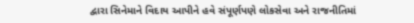દ્વારા સિનેમાને વિદાય આપીને હવે સંપૂર્ણપણે લોકસેવા અને રાજનીતિમાં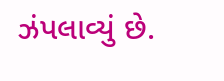ઝંપલાવ્યું છે.